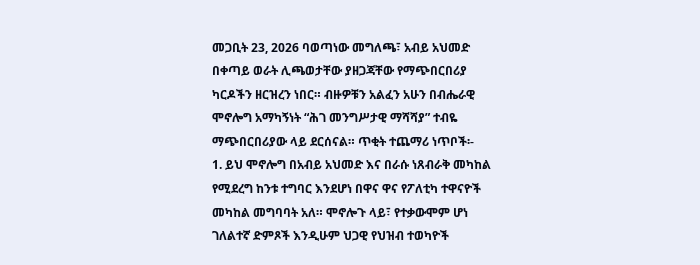መጋቢት 23, 2026 ባወጣነው መግለጫ፣ አብይ አህመድ በቀጣይ ወራት ሊጫወታቸው ያዘጋጃቸው የማጭበርበሪያ ካርዶችን ዘርዝረን ነበር። ብዙዎቹን አልፈን አሁን በብሔራዊ ሞኖሎግ አማካኝነት “ሕገ መንግሥታዊ ማሻሻያ” ተብዬ ማጭበርበሪያው ላይ ደርሰናል። ጥቂት ተጨማሪ ነጥቦች፡-
1. ይህ ሞኖሎግ በአብይ አህመድ እና በራሱ ነጸብራቅ መካከል የሚደረግ ከንቱ ተግባር እንደሆነ በዋና ዋና የፖለቲካ ተዋናዮች መካከል መግባባት አለ። ሞኖሎጉ ላይ፣ የተቃውሞም ሆነ ገለልተኛ ድምጾች እንዲሁም ህጋዊ የህዝብ ተወካዮች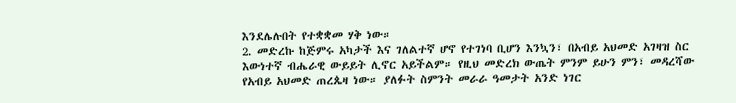እንደሌሉበት የተቋቋመ ሃቅ ነው።
2. መድረኩ ከጅምሩ አካታች እና ገለልተኛ ሆኖ የተገነባ ቢሆን እንኳን፣ በአብይ አህመድ አገዛዝ ስር እውነተኛ ብሔራዊ ውይይት ሊኖር አይችልም። የዚህ መድረክ ውጤት ምንም ይሁን ምን፣ መዳረሻው የአብይ አህመድ ጠረጴዛ ነው። ያለፉት ስምንት መራራ ዓመታት አንድ ነገር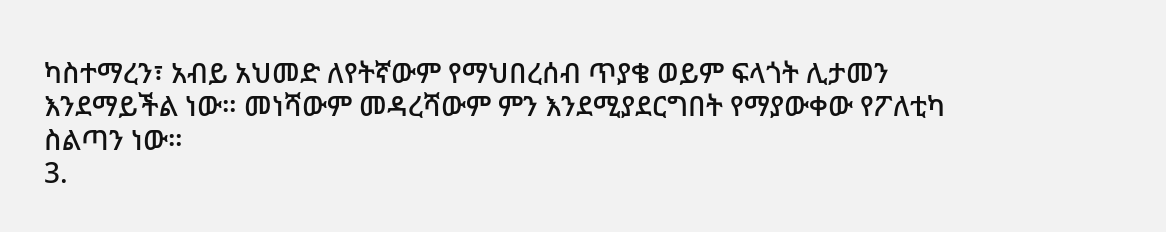ካስተማረን፣ አብይ አህመድ ለየትኛውም የማህበረሰብ ጥያቄ ወይም ፍላጎት ሊታመን እንደማይችል ነው። መነሻውም መዳረሻውም ምን እንደሚያደርግበት የማያውቀው የፖለቲካ ስልጣን ነው።
3.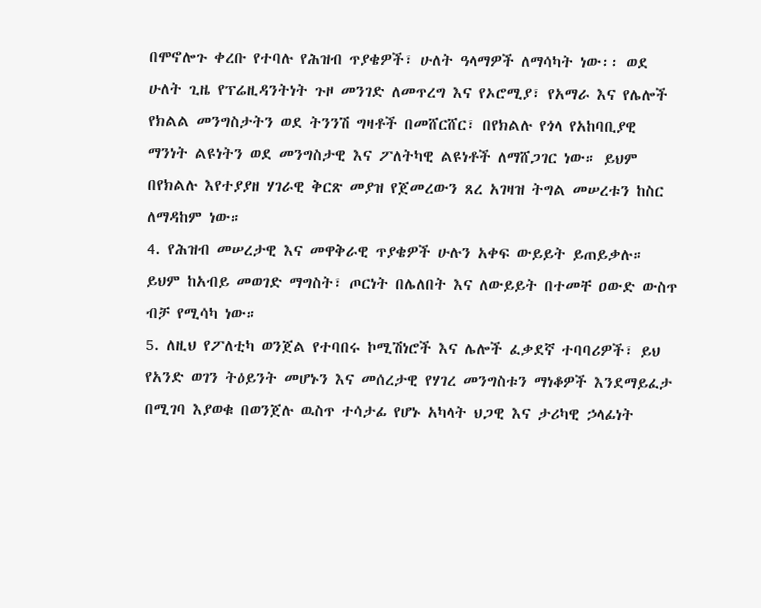በሞኖሎጉ ቀረቡ የተባሉ የሕዝብ ጥያቄዎች፣ ሁለት ዓላማዎች ለማሳካት ነው፡፡ ወደ ሁለት ጊዜ የፕሬዚዳንትነት ጉዞ መንገድ ለመጥረግ እና የኦሮሚያ፣ የአማራ እና የሌሎች የክልል መንግስታትን ወደ ትንንሽ ግዛቶች በመሸርሸር፣ በየክልሉ የጎላ የአከባቢያዊ ማንነት ልዩነትን ወደ መንግስታዊ እና ፖለትካዊ ልዩነቶች ለማሸጋገር ነው። ይህም በየክልሉ እየተያያዘ ሃገራዊ ቅርጽ መያዝ የጀመረውን ጸረ አገዛዝ ትግል መሠረቱን ከስር ለማዳከም ነው።
4. የሕዝብ መሠረታዊ እና መዋቅራዊ ጥያቄዎች ሁሉን አቀፍ ውይይት ይጠይቃሉ። ይህም ከአብይ መወገድ ማግስት፣ ጦርነት በሌለበት እና ለውይይት በተመቸ ዐውድ ውስጥ ብቻ የሚሳካ ነው።
5. ለዚህ የፖለቲካ ወንጀል የተባበሩ ኮሚሽነሮች እና ሌሎች ፈቃደኛ ተባባሪዎች፣ ይህ የአንድ ወገን ትዕይንት መሆኑን እና መሰረታዊ የሃገረ መንግስቱን ማነቆዎች እንደማይፈታ በሚገባ እያወቁ በወንጀሉ ዉስጥ ተሳታፊ የሆኑ አካላት ህጋዊ እና ታሪካዊ ኃላፊነት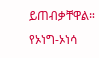ይጠብቃቸዋል።
የኦነግ-ኦነሳ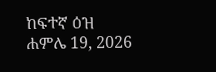ከፍተኛ ዕዝ
ሐምሌ 19, 2026